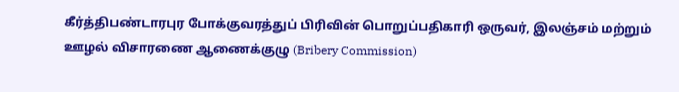கீர்த்திபண்டாரபுர போக்குவரத்துப் பிரிவின் பொறுப்பதிகாரி ஒருவர், இலஞ்சம் மற்றும் ஊழல் விசாரணை ஆணைக்குழு (Bribery Commission)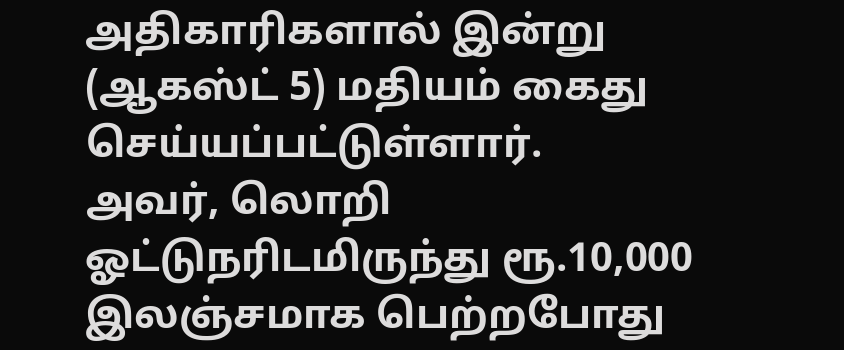அதிகாரிகளால் இன்று (ஆகஸ்ட் 5) மதியம் கைது செய்யப்பட்டுள்ளார்.
அவர், லொறி ஓட்டுநரிடமிருந்து ரூ.10,000 இலஞ்சமாக பெற்றபோது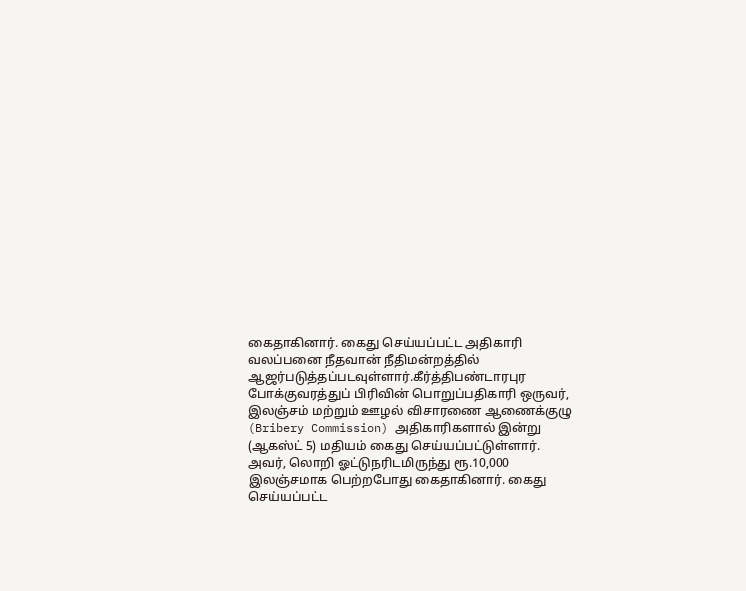கைதாகினார். கைது செய்யப்பட்ட அதிகாரி வலப்பனை நீதவான் நீதிமன்றத்தில் ஆஜர்படுத்தப்படவுள்ளார்.கீர்த்திபண்டாரபுர போக்குவரத்துப் பிரிவின் பொறுப்பதிகாரி ஒருவர், இலஞ்சம் மற்றும் ஊழல் விசாரணை ஆணைக்குழு (Bribery Commission) அதிகாரிகளால் இன்று (ஆகஸ்ட் 5) மதியம் கைது செய்யப்பட்டுள்ளார்.
அவர், லொறி ஓட்டுநரிடமிருந்து ரூ.10,000 இலஞ்சமாக பெற்றபோது கைதாகினார். கைது செய்யப்பட்ட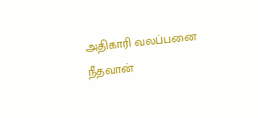அதிகாரி வலப்பனை நீதவான்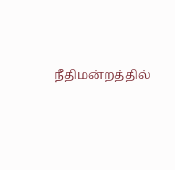நீதிமன்றத்தில்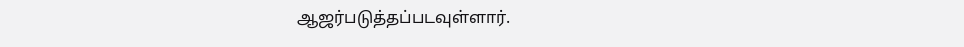ஆஜர்படுத்தப்படவுள்ளார்.